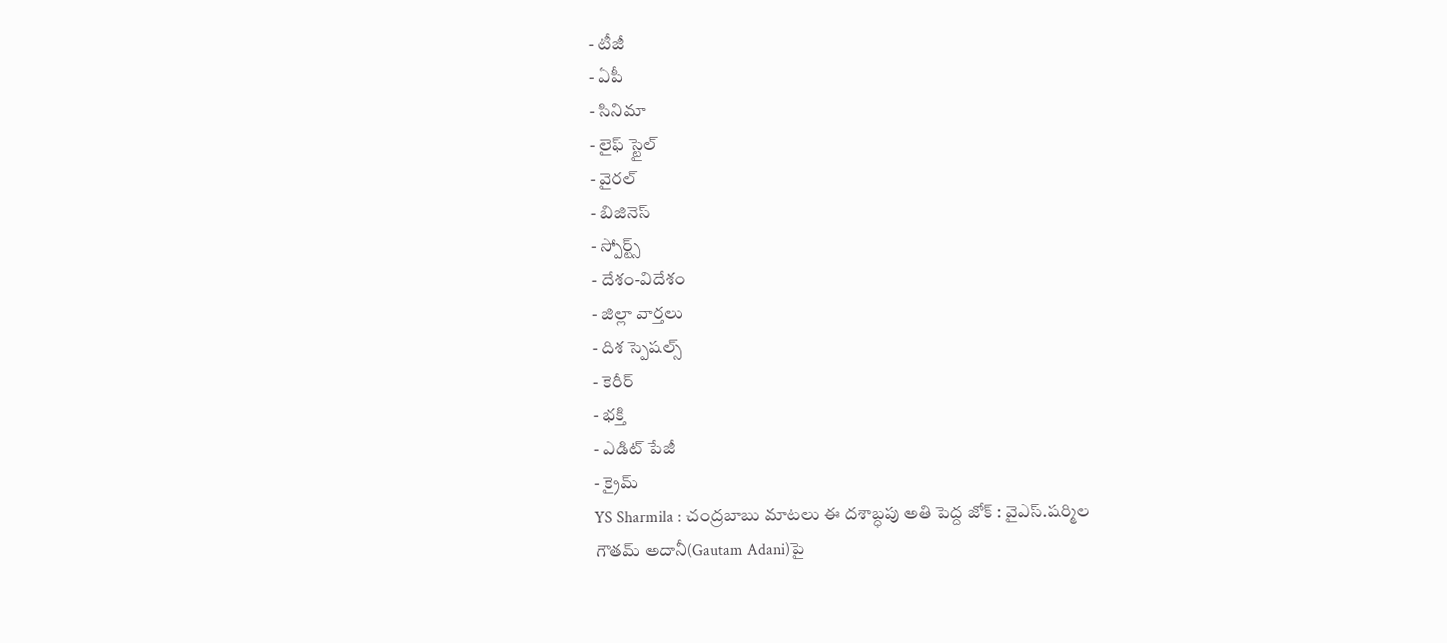- టీజీ
- ఏపీ
- సినిమా
- లైఫ్ స్టైల్
- వైరల్
- బిజినెస్
- స్పోర్ట్స్
- దేశం-విదేశం
- జిల్లా వార్తలు
- దిశ స్పెషల్స్
- కెరీర్
- భక్తి
- ఎడిట్ పేజీ
- క్రైమ్
YS Sharmila : చంద్రబాబు మాటలు ఈ దశాబ్ధపు అతి పెద్ద జోక్ : వైఎస్.షర్మిల
గౌతమ్ అదానీ(Gautam Adani)పై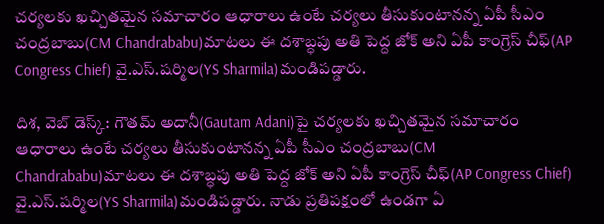చర్యలకు ఖచ్చితమైన సమాచారం ఆధారాలు ఉంటే చర్యలు తీసుకుంటానన్న ఏపీ సీఎం చంద్రబాబు(CM Chandrababu)మాటలు ఈ దశాబ్ధపు అతి పెద్ద జోక్ అని ఏపీ కాంగ్రెస్ చీఫ్(AP Congress Chief) వై.ఎస్.షర్మిల(YS Sharmila)మండిపడ్డారు.

దిశ, వెబ్ డెస్క్: గౌతమ్ అదానీ(Gautam Adani)పై చర్యలకు ఖచ్చితమైన సమాచారం ఆధారాలు ఉంటే చర్యలు తీసుకుంటానన్న ఏపీ సీఎం చంద్రబాబు(CM Chandrababu)మాటలు ఈ దశాబ్ధపు అతి పెద్ద జోక్ అని ఏపీ కాంగ్రెస్ చీఫ్(AP Congress Chief) వై.ఎస్.షర్మిల(YS Sharmila)మండిపడ్డారు. నాడు ప్రతిపక్షంలో ఉండగా ఏ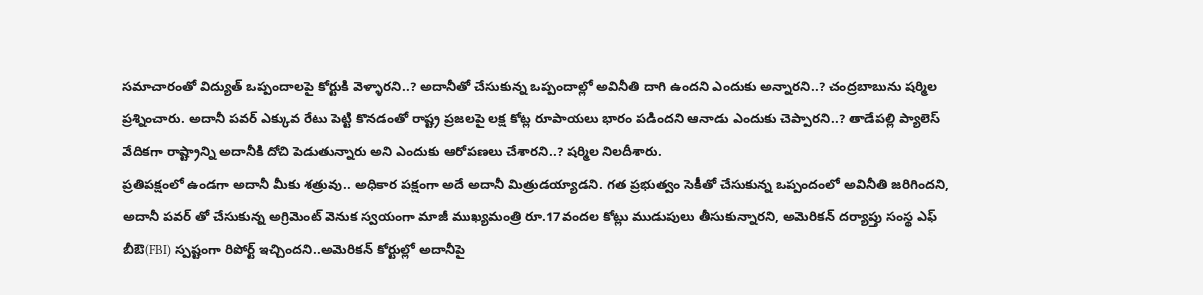సమాచారంతో విద్యుత్ ఒప్పందాలపై కోర్టుకి వెళ్ళారని..? అదానీతో చేసుకున్న ఒప్పందాల్లో అవినీతి దాగి ఉందని ఎందుకు అన్నారని..? చంద్రబాబును షర్మిల ప్రశ్నించారు. అదానీ పవర్ ఎక్కువ రేటు పెట్టి కొనడంతో రాష్ట్ర ప్రజలపై లక్ష కోట్ల రూపాయలు భారం పడిందని ఆనాడు ఎందుకు చెప్పారని..? తాడేపల్లి ప్యాలెస్ వేదికగా రాష్ట్రాన్ని అదానీకి దోచి పెడుతున్నారు అని ఎందుకు ఆరోపణలు చేశారని..? షర్మిల నిలదీశారు.
ప్రతిపక్షంలో ఉండగా అదానీ మీకు శత్రువు.. అధికార పక్షంగా అదే అదానీ మిత్రుడయ్యాడని. గత ప్రభుత్వం సెకీతో చేసుకున్న ఒప్పందంలో అవినీతి జరిగిందని, అదానీ పవర్ తో చేసుకున్న అగ్రిమెంట్ వెనుక స్వయంగా మాజీ ముఖ్యమంత్రి రూ.17వందల కోట్లు ముడుపులు తీసుకున్నారని, అమెరికన్ దర్యాప్తు సంస్థ ఎఫ్ బీఔ(FBI) స్పష్టంగా రిపోర్ట్ ఇచ్చిందని..అమెరికన్ కోర్టుల్లో అదానీపై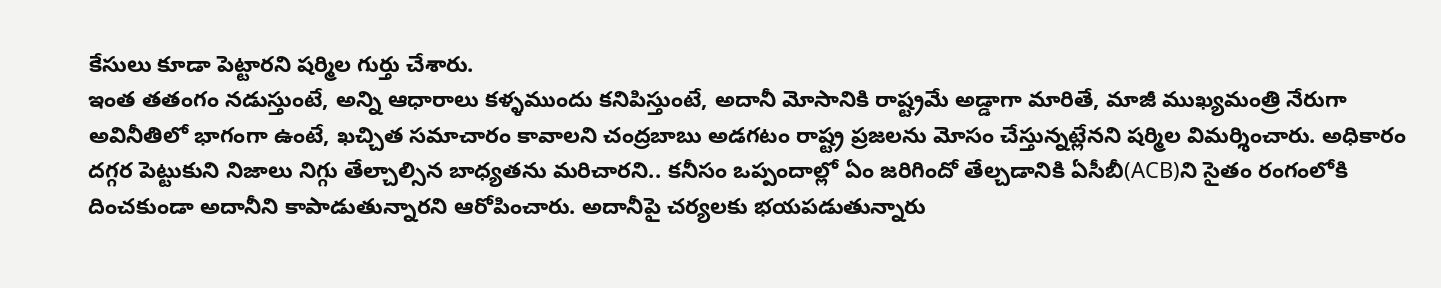కేసులు కూడా పెట్టారని షర్మిల గుర్తు చేశారు.
ఇంత తతంగం నడుస్తుంటే, అన్ని ఆధారాలు కళ్ళముందు కనిపిస్తుంటే, అదానీ మోసానికి రాష్ట్రమే అడ్డాగా మారితే, మాజీ ముఖ్యమంత్రి నేరుగా అవినీతిలో భాగంగా ఉంటే, ఖచ్చిత సమాచారం కావాలని చంద్రబాబు అడగటం రాష్ట్ర ప్రజలను మోసం చేస్తున్నట్లేనని షర్మిల విమర్శించారు. అధికారం దగ్గర పెట్టుకుని నిజాలు నిగ్గు తేల్చాల్సిన బాధ్యతను మరిచారని.. కనీసం ఒప్పందాల్లో ఏం జరిగిందో తేల్చడానికి ఏసీబీ(ACB)ని సైతం రంగంలోకి దించకుండా అదానీని కాపాడుతున్నారని ఆరోపించారు. అదానీపై చర్యలకు భయపడుతున్నారు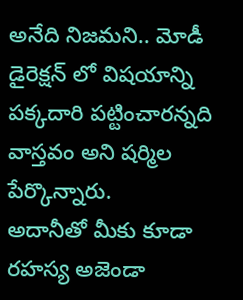అనేది నిజమని.. మోడీ డైరెక్షన్ లో విషయాన్ని పక్కదారి పట్టించారన్నది వాస్తవం అని షర్మిల పేర్కొన్నారు.
అదానీతో మీకు కూడా రహస్య అజెండా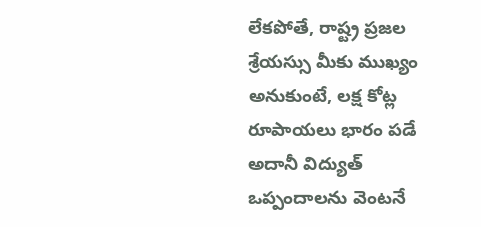లేకపోతే, రాష్ట్ర ప్రజల శ్రేయస్సు మీకు ముఖ్యం అనుకుంటే, లక్ష కోట్ల రూపాయలు భారం పడే అదానీ విద్యుత్ ఒప్పందాలను వెంటనే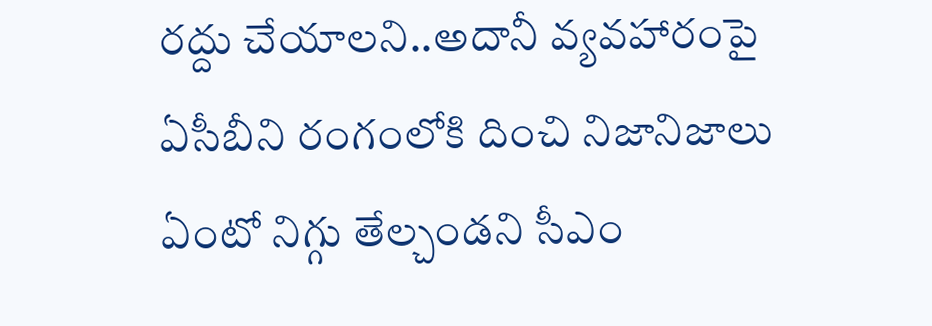రద్దు చేయాలని..అదానీ వ్యవహారంపై ఏసీబీని రంగంలోకి దించి నిజానిజాలు ఏంటో నిగ్గు తేల్చండని సీఎం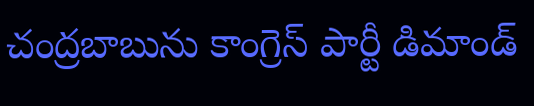చంద్రబాబును కాంగ్రెస్ పార్టీ డిమాండ్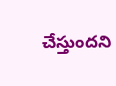చేస్తుందని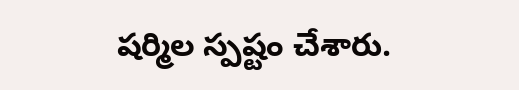షర్మిల స్పష్టం చేశారు.